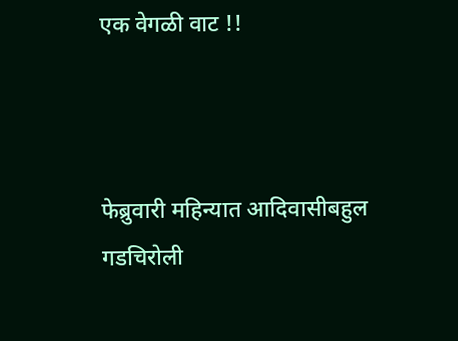एक वेगळी वाट !!



फेब्रुवारी महिन्यात आदिवासीबहुल गडचिरोली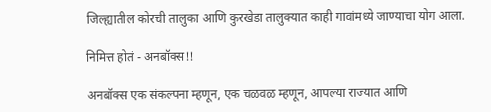जिल्ह्यातील कोरची तालुका आणि कुरखेडा तालुक्यात काही गावांमध्ये जाण्याचा योग आला.

निमित्त होतं - अनबॉक्स!!

अनबॉक्स एक संकल्पना म्हणून, एक चळवळ म्हणून, आपल्या राज्यात आणि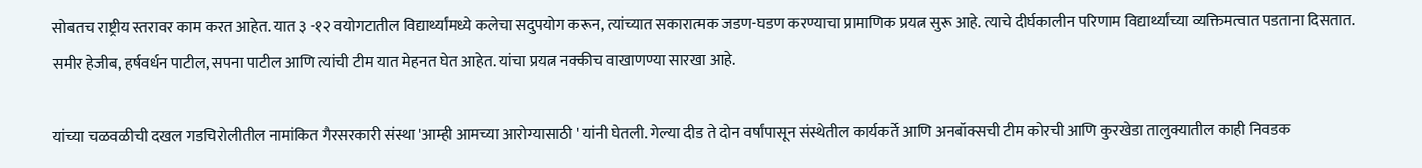सोबतच राष्ट्रीय स्तरावर काम करत आहेत. यात ३ -१२ वयोगटातील विद्यार्थ्यांमध्ये कलेचा सदुपयोग करून, त्यांच्यात सकारात्मक जडण-घडण करण्याचा प्रामाणिक प्रयत्न सुरू आहे. त्याचे दीर्घकालीन परिणाम विद्यार्थ्यांच्या व्यक्तिमत्वात पडताना दिसतात. समीर हेजीब, हर्षवर्धन पाटील, सपना पाटील आणि त्यांची टीम यात मेहनत घेत आहेत. यांचा प्रयत्न नक्कीच वाखाणण्या सारखा आहे.

यांच्या चळवळीची दखल गडचिरोलीतील नामांकित गैरसरकारी संस्था 'आम्ही आमच्या आरोग्यासाठी ' यांनी घेतली. गेल्या दीड ते दोन वर्षांपासून संस्थेतील कार्यकर्ते आणि अनबॉक्सची टीम कोरची आणि कुरखेडा तालुक्यातील काही निवडक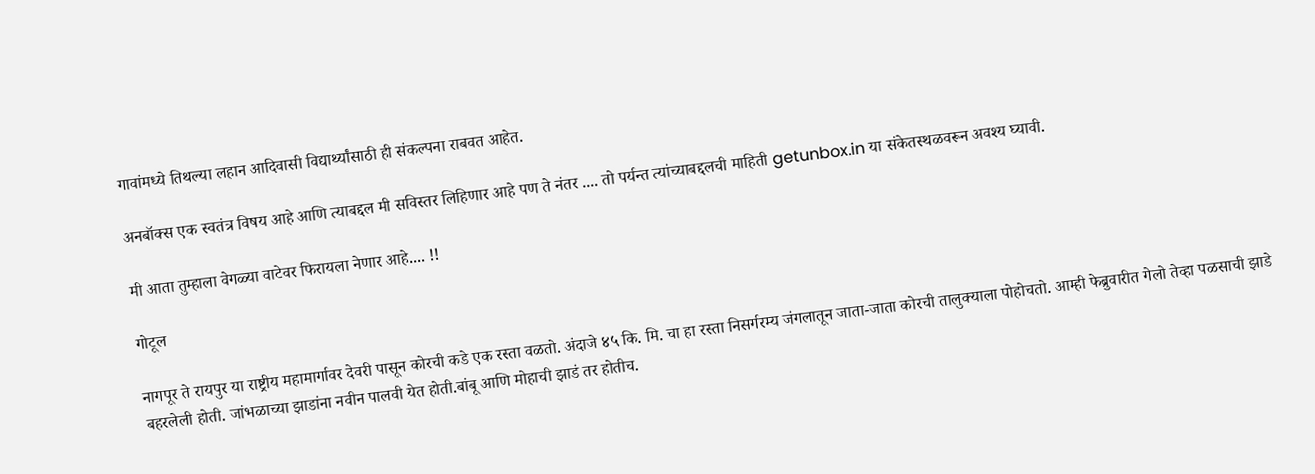गावांमध्ये तिथल्या लहान आदिवासी विद्यार्थ्यांसाठी ही संकल्पना राबवत आहेत.

अनबॉक्स एक स्वतंत्र विषय आहे आणि त्याबद्दल मी सविस्तर लिहिणार आहे पण ते नंतर .... तो पर्यन्त त्यांच्याबद्दलची माहिती getunbox.in या संकेतस्थळवरून अवश्य घ्यावी.

मी आता तुम्हाला वेगळ्या वाटेवर फिरायला नेणार आहे.... !!

गोटूल

नागपूर ते रायपुर या राष्ट्रीय महामार्गावर देवरी पासून कोरची कडे एक रस्ता वळतो. अंदाजे ४५ कि. मि. चा हा रस्ता निसर्गरम्य जंगलातून जाता-जाता कोरची तालुक्याला पोहोचतो. आम्ही फेब्रुवारीत गेलो तेव्हा पळसाची झाडे बहरलेली होती. जांभळाच्या झाडांना नवीन पालवी येत होती.बांबू आणि मोहाची झाडं तर होतीच.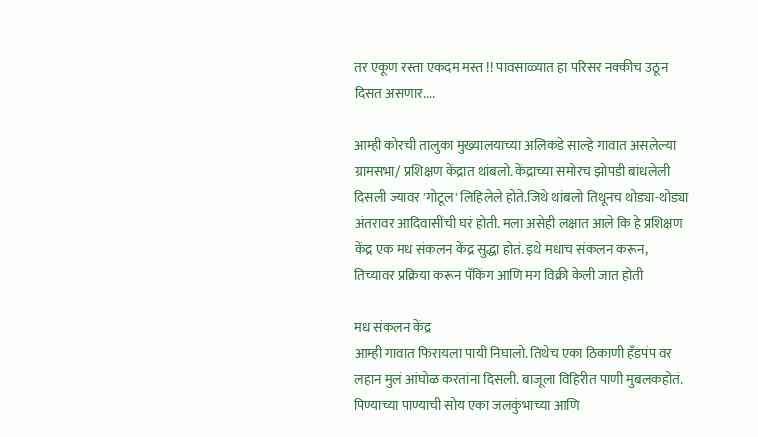तर एकूण रस्ता एकदम मस्त !! पावसाळ्यात हा परिसर नक्कीच उठून दिसत असणार....

आम्ही कोरची तालुका मुख्यालयाच्या अलिकडे साल्हे गावात असलेल्या ग्रामसभा/ प्रशिक्षण केंद्रात थांबलो. केंद्राच्या समोरच झोपडी बांधलेली दिसली ज्यावर 'गोटूल' लिहिलेले होते.जिथे थांबलो तिथूनच थोड्या-थोड्या अंतरावर आदिवासींची घरं होती. मला असेही लक्षात आले कि हे प्रशिक्षण केंद्र एक मध संकलन केंद्र सुद्धा होतं. इथे मधाच संकलन करून, तिच्यावर प्रक्रिया करून पॅकिंग आणि मग विक्री केली जात होती

मध संकलन केंद्र
आम्ही गावात फिरायला पायी निघालो. तिथेच एका ठिकाणी हँडपंप वर लहान मुलं आंघोळ करतांना दिसली. बाजूला विहिरीत पाणी मुबलकहोतं. पिण्याच्या पाण्याची सोय एका जलकुंभाच्या आणि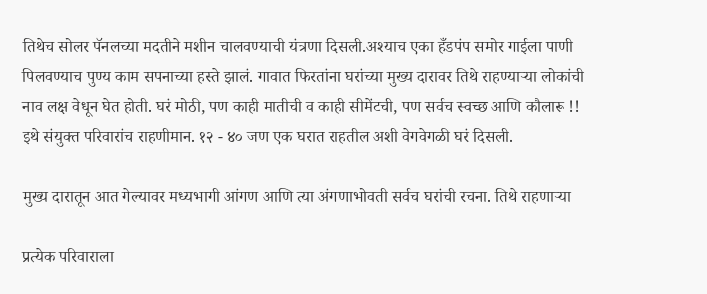तिथेच सोलर पॅनलच्या मदतीने मशीन चालवण्याची यंत्रणा दिसली.अश्याच एका हँडपंप समोर गाईला पाणी पिलवण्याच पुण्य काम सपनाच्या हस्ते झालं. गावात फिरतांना घरांच्या मुख्य दारावर तिथे राहण्याऱ्या लोकांची नाव लक्ष वेधून घेत होती. घरं मोठी, पण काही मातीची व काही सीमेंटची, पण सर्वच स्वच्छ आणि कौलारू !! इथे संयुक्त परिवारांच राहणीमान. १२ - ४० जण एक घरात राहतील अशी वेगवेगळी घरं दिसली.

मुख्य दारातून आत गेल्यावर मध्यभागी आंगण आणि त्या अंगणाभोवती सर्वच घरांची रचना. तिथे राहणाऱ्या

प्रत्येक परिवाराला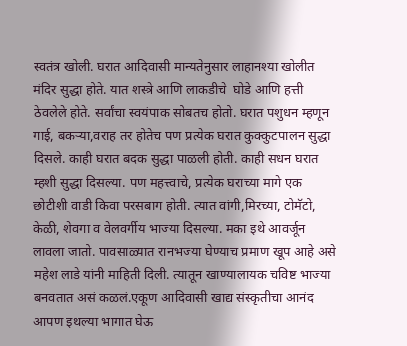स्वतंत्र खोली. घरात आदिवासी मान्यतेनुसार लाहानश्या खोलीत मंदिर सुद्धा होते. यात शस्त्रे आणि लाकडीचे  घोडे आणि हत्ती ठेवलेले होते. सर्वांचा स्वयंपाक सोबतच होतो. घरात पशुधन म्हणून गाई, बकऱ्या,वराह तर होतेच पण प्रत्येक घरात कुक्कुटपालन सुद्धा दिसले. काही घरात बदक सुद्धा पाळली होती. काही सधन घरात म्हशी सुद्धा दिसल्या. पण महत्त्वाचे, प्रत्येक घराच्या मागे एक छोटीशी वाडी किवा परसबाग होती. त्यात वांगी,मिरच्या, टोमॅटो, केळी, शेवगा व वेलवर्गीय भाज्या दिसल्या. मका इथे आवर्जून लावला जातो. पावसाळ्यात रानभज्या घेण्याच प्रमाण खूप आहे असे महेश लाडे यांनी माहिती दिली. त्यातून खाण्यालायक चविष्ट भाज्या बनवतात असं कळलं.एकूण आदिवासी खाद्य संस्कृतीचा आनंद आपण इथल्या भागात घेऊ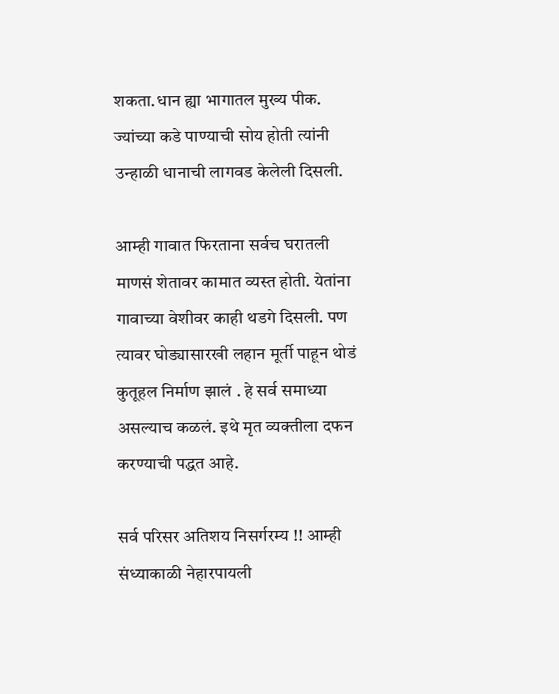शकता.धान ह्या भागातल मुख्य पीक. ज्यांच्या कडे पाण्याची सोय होती त्यांनी उन्हाळी धानाची लागवड केलेली दिसली.

आम्ही गावात फिरताना सर्वच घरातली माणसं शेतावर कामात व्यस्त होती. येतांना गावाच्या वेशीवर काही थडगे दिसली. पण त्यावर घोड्यासारखी लहान मूर्ती पाहून थोडं कुतूहल निर्माण झालं . हे सर्व समाध्या असल्याच कळलं. इथे मृत व्यक्तीला दफन करण्याची पद्धत आहे.

सर्व परिसर अतिशय निसर्गरम्य !! आम्ही संध्याकाळी नेहारपायली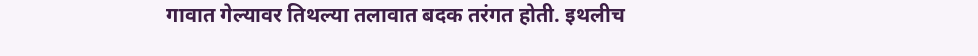गावात गेल्यावर तिथल्या तलावात बदक तरंगत होती. इथलीच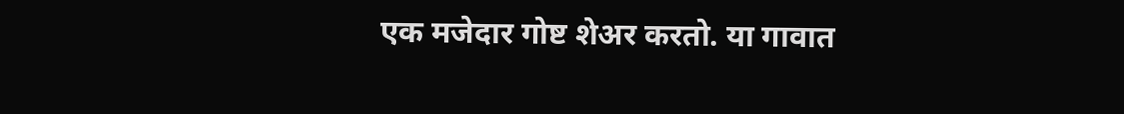एक मजेदार गोष्ट शेअर करतो. या गावात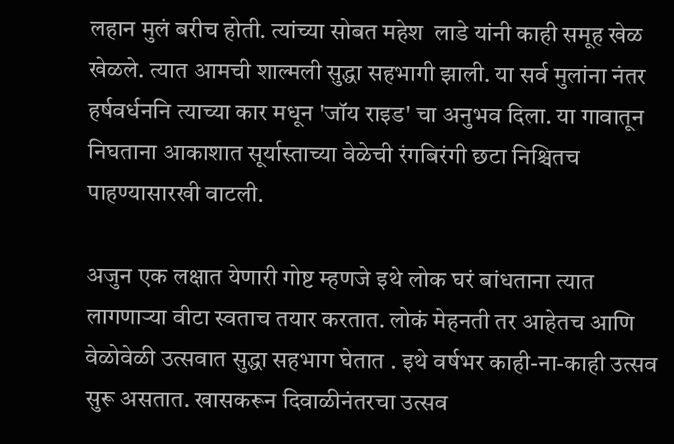लहान मुलं बरीच होती. त्यांच्या सोबत महेश  लाडे यांनी काही समूह खेळ खेळले. त्यात आमची शाल्मली सुद्धा सहभागी झाली. या सर्व मुलांना नंतर हर्षवर्धननि त्याच्या कार मधून 'जॉय राइड' चा अनुभव दिला. या गावातून निघताना आकाशात सूर्यास्ताच्या वेळेची रंगबिरंगी छटा निश्चितच पाहण्यासारखी वाटली.

अजुन एक लक्षात येणारी गोष्ट म्हणजे इथे लोक घरं बांधताना त्यात लागणाऱ्या वीटा स्वताच तयार करतात. लोकं मेहनती तर आहेतच आणि वेळोवेळी उत्सवात सुद्धा सहभाग घेतात . इथे वर्षभर काही-ना-काही उत्सव सुरू असतात. खासकरून दिवाळीनंतरचा उत्सव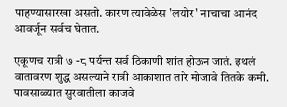पाहण्यासारखा असतो. कारण त्यावेळेस 'लयोर' नाचाचा आनंद आवर्जून सर्वच घेतात.

एकूणच रात्री ७ -८ पर्यन्त सर्व ठिकाणी शांत होऊन जातं. इथलं वातावरण शुद्ध असल्याने रात्री आकाशात तारे मोजावे तितके कमी. पावसाळ्यात सुरवातीला काजवे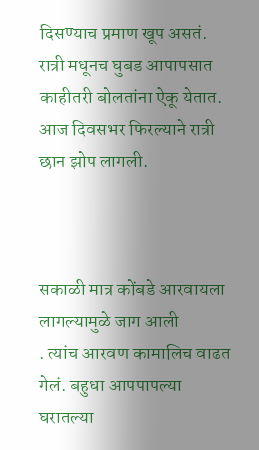दिसण्याच प्रमाण खूप असतं. रात्री मधूनच घुबड आपापसात काहीतरी बोलतांना ऐकू येतात. आज दिवसभर फिरल्याने रात्री छान झोप लागली.



सकाळी मात्र कोंबडे आरवायला लागल्यामुळे जाग आली
. त्यांच आरवण कामालिच वाढत गेलं. बहुधा आपपापल्या घरातल्या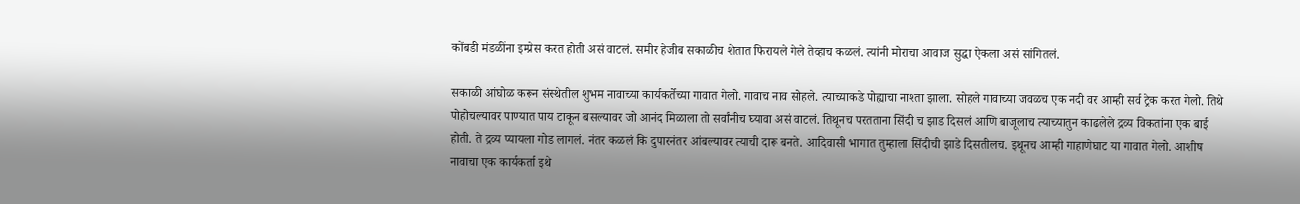कोंबडी मंडळींना इम्प्रेस करत होती असं वाटलं. समीर हेजीब सकाळीच शेतात फिरायले गेले तेव्हाच कळलं. त्यांनी मोराचा आवाज सुद्धा ऐकला असं सांगितलं.

सकाळी आंघोळ करून संस्थेतील शुभम नावाच्या कार्यकर्तेच्या गावात गेलो. गावाच नाव सोहले. त्याच्याकडे पोह्याचा नाश्ता झाला. सोहले गावाच्या जवळच एक नदी वर आम्ही सर्व ट्रेक करत गेलो. तिथे पोहोचल्यावर पाण्यात पाय टाकून बसल्यावर जो आनंद मिळाला तो सर्वांनीच घ्यावा असं वाटलं. तिथूनच परतताना सिंदी च झाड दिसलं आणि बाजूलाच त्याच्यातुन काढलेले द्रव्य विकतांना एक बाई होती. ते द्रव्य प्यायला गोड लागलं. नंतर कळलं कि दुपारनंतर आंबल्यावर त्याची दारू बनते. आदिवासी भागात तुम्हाला सिंदीची झाडे दिसतीलच. इथूनच आम्ही गाहाणेघाट या गावात गेलो. आशीष नावाचा एक कार्यकर्ता इथे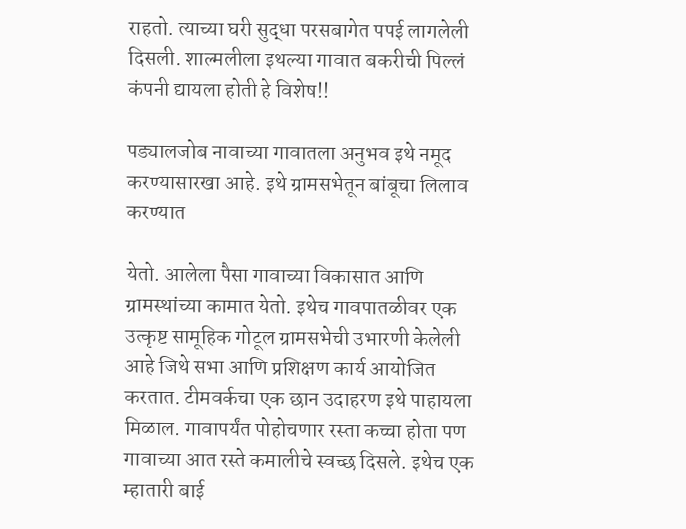राहतो. त्याच्या घरी सुद्धा परसबागेत पपई लागलेली दिसली. शाल्मलीला इथल्या गावात बकरीची पिल्लं कंपनी द्यायला होती हे विशेष!!

पड्यालजोब नावाच्या गावातला अनुभव इथे नमूद करण्यासारखा आहे. इथे ग्रामसभेतून बांबूचा लिलाव करण्यात

येतो. आलेला पैसा गावाच्या विकासात आणि ग्रामस्थांच्या कामात येतो. इथेच गावपातळीवर एक उत्कृष्ट सामूहिक गोटूल ग्रामसभेची उभारणी केलेली आहे जिथे सभा आणि प्रशिक्षण कार्य आयोजित करतात. टीमवर्कचा एक छान उदाहरण इथे पाहायला मिळाल. गावापर्यंत पोहोचणार रस्ता कच्चा होता पण गावाच्या आत रस्ते कमालीचे स्वच्छ दिसले. इथेच एक म्हातारी बाई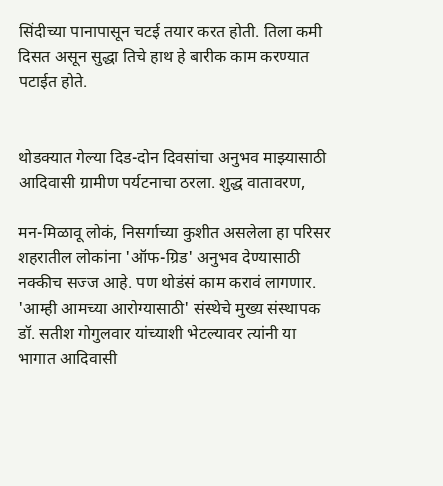सिंदीच्या पानापासून चटई तयार करत होती. तिला कमी दिसत असून सुद्धा तिचे हाथ हे बारीक काम करण्यात पटाईत होते.


थोडक्यात गेल्या दिड-दोन दिवसांचा अनुभव माझ्यासाठी आदिवासी ग्रामीण पर्यटनाचा ठरला. शुद्ध वातावरण,

मन-मिळावू लोकं, निसर्गाच्या कुशीत असलेला हा परिसर शहरातील लोकांना 'ऑफ-ग्रिड' अनुभव देण्यासाठी नक्कीच सज्ज आहे. पण थोडंसं काम करावं लागणार. 'आम्ही आमच्या आरोग्यासाठी' संस्थेचे मुख्य संस्थापक डॉ. सतीश गोगुलवार यांच्याशी भेटल्यावर त्यांनी या भागात आदिवासी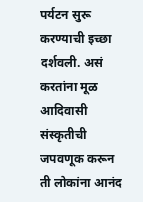पर्यटन सुरू करण्याची इच्छा दर्शवली. असं करतांना मूळ आदिवासी संस्कृतीची जपवणूक करून ती लोकांना आनंद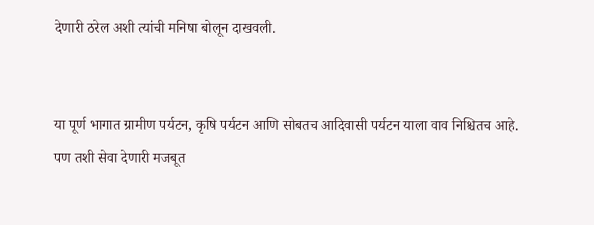देणारी ठरेल अशी त्यांची मनिषा बोलून दाखवली.


या पूर्ण भागात ग्रामीण पर्यटन, कृषि पर्यटन आणि सोबतच आदिवासी पर्यटन याला वाव निश्चितच आहे. पण तशी सेवा देणारी मजबूत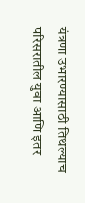यंत्रणा उभारण्यासाठी तिथल्याच परिसरातील युवा आणि इतर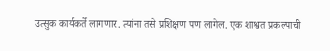उत्सुक कार्यकर्ते लागणार. त्यांना तसे प्रशिक्षण पण लागेल. एक शाश्वत प्रकल्पाची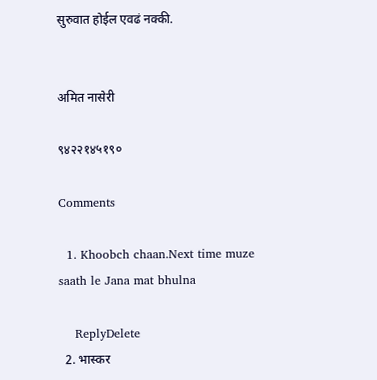सुरुवात होईल एवढं नक्की.


अमित नासेरी

९४२२१४५१९०

Comments

  1. Khoobch chaan.Next time muze saath le Jana mat bhulna

    ReplyDelete
  2. भास्कर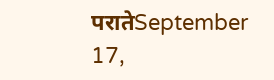परातेSeptember 17,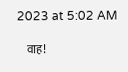2023 at 5:02 AM

    वाह!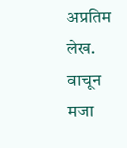अप्रतिम लेख. वाचून मजा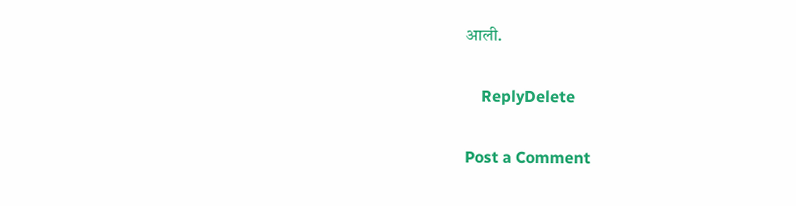आली.

    ReplyDelete

Post a Comment